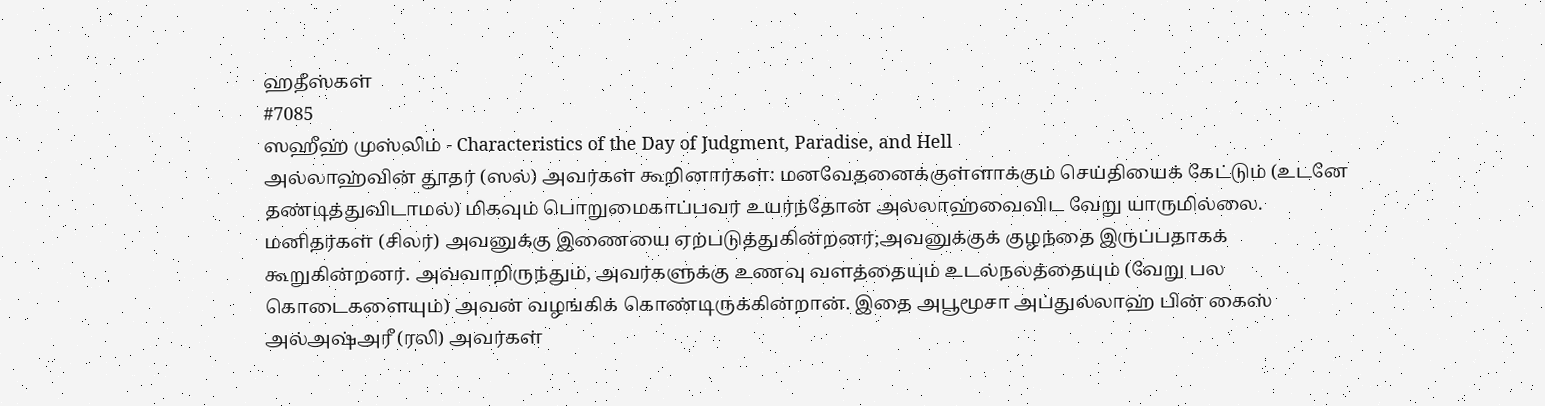ஹதீஸ்கள்
#7085
ஸஹீஹ் முஸ்லிம் - Characteristics of the Day of Judgment, Paradise, and Hell
அல்லாஹ்வின் தூதர் (ஸல்) அவர்கள் கூறினார்கள்: மனவேதனைக்குள்ளாக்கும் செய்தியைக் கேட்டும் (உடனே தண்டித்துவிடாமல்) மிகவும் பொறுமைகாப்பவர் உயர்ந்தோன் அல்லாஹ்வைவிட வேறு யாருமில்லை. மனிதர்கள் (சிலர்) அவனுக்கு இணையை ஏற்படுத்துகின்றனர்;அவனுக்குக் குழந்தை இருப்பதாகக் கூறுகின்றனர். அவ்வாறிருந்தும், அவர்களுக்கு உணவு வளத்தையும் உடல்நலத்தையும் (வேறு பல கொடைகளையும்) அவன் வழங்கிக் கொண்டிருக்கின்றான். இதை அபூமூசா அப்துல்லாஹ் பின் கைஸ் அல்அஷ்அரீ (ரலி) அவர்கள்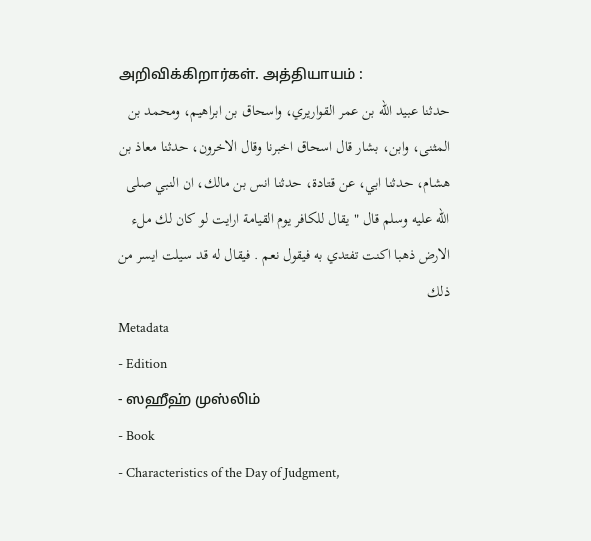அறிவிக்கிறார்கள். அத்தியாயம் :
حدثنا عبيد الله بن عمر القواريري، واسحاق بن ابراهيم، ومحمد بن المثنى، وابن، بشار قال اسحاق اخبرنا وقال الاخرون، حدثنا معاذ بن هشام، حدثنا ابي، عن قتادة، حدثنا انس بن مالك، ان النبي صلى الله عليه وسلم قال " يقال للكافر يوم القيامة ارايت لو كان لك ملء الارض ذهبا اكنت تفتدي به فيقول نعم . فيقال له قد سيلت ايسر من ذلك
Metadata
- Edition
- ஸஹீஹ் முஸ்லிம்
- Book
- Characteristics of the Day of Judgment,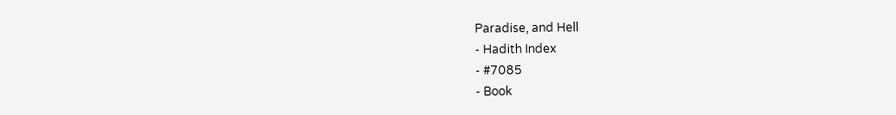Paradise, and Hell
- Hadith Index
- #7085
- Book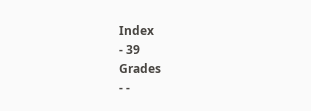Index
- 39
Grades
- -